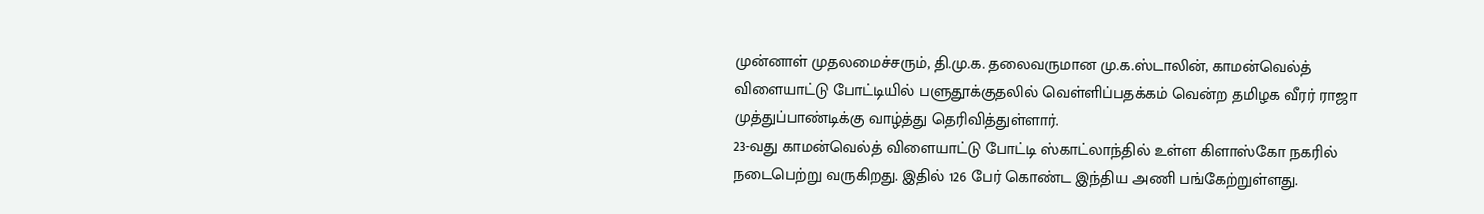முன்னாள் முதலமைச்சரும், தி.மு.க. தலைவருமான மு.க.ஸ்டாலின், காமன்வெல்த் விளையாட்டு போட்டியில் பளுதூக்குதலில் வெள்ளிப்பதக்கம் வென்ற தமிழக வீரர் ராஜா முத்துப்பாண்டிக்கு வாழ்த்து தெரிவித்துள்ளார்.
23-வது காமன்வெல்த் விளையாட்டு போட்டி ஸ்காட்லாந்தில் உள்ள கிளாஸ்கோ நகரில் நடைபெற்று வருகிறது. இதில் 126 பேர் கொண்ட இந்திய அணி பங்கேற்றுள்ளது.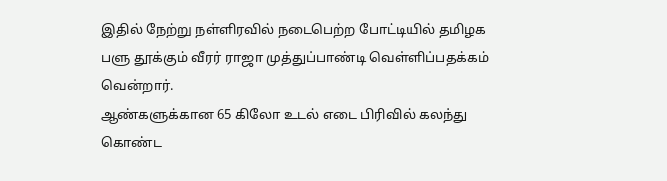இதில் நேற்று நள்ளிரவில் நடைபெற்ற போட்டியில் தமிழக பளு தூக்கும் வீரர் ராஜா முத்துப்பாண்டி வெள்ளிப்பதக்கம் வென்றார்.
ஆண்களுக்கான 65 கிலோ உடல் எடை பிரிவில் கலந்து கொண்ட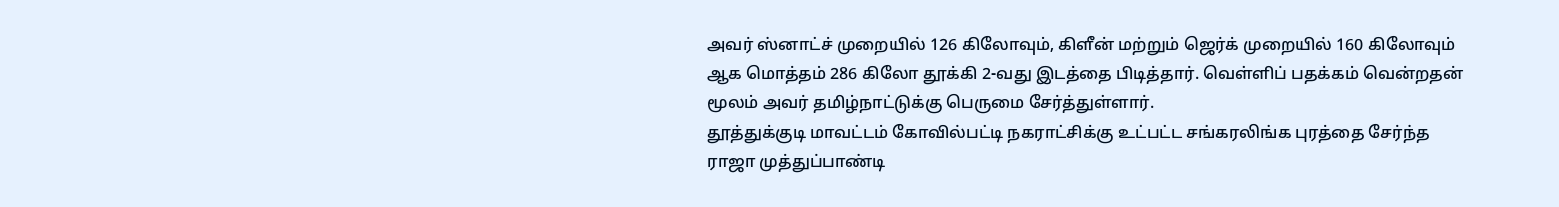அவர் ஸ்னாட்ச் முறையில் 126 கிலோவும், கிளீன் மற்றும் ஜெர்க் முறையில் 160 கிலோவும் ஆக மொத்தம் 286 கிலோ தூக்கி 2-வது இடத்தை பிடித்தார். வெள்ளிப் பதக்கம் வென்றதன் மூலம் அவர் தமிழ்நாட்டுக்கு பெருமை சேர்த்துள்ளார்.
தூத்துக்குடி மாவட்டம் கோவில்பட்டி நகராட்சிக்கு உட்பட்ட சங்கரலிங்க புரத்தை சேர்ந்த ராஜா முத்துப்பாண்டி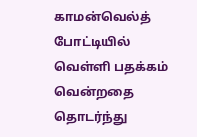காமன்வெல்த் போட்டியில் வெள்ளி பதக்கம் வென்றதை தொடர்ந்து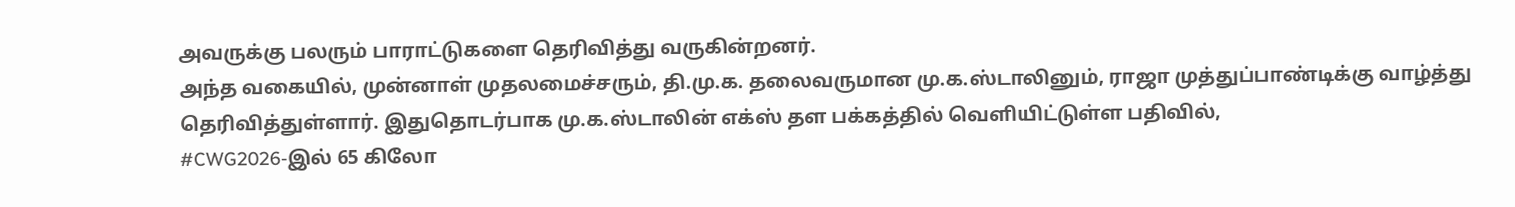அவருக்கு பலரும் பாராட்டுகளை தெரிவித்து வருகின்றனர்.
அந்த வகையில், முன்னாள் முதலமைச்சரும், தி.மு.க. தலைவருமான மு.க.ஸ்டாலினும், ராஜா முத்துப்பாண்டிக்கு வாழ்த்து தெரிவித்துள்ளார். இதுதொடர்பாக மு.க.ஸ்டாலின் எக்ஸ் தள பக்கத்தில் வெளியிட்டுள்ள பதிவில்,
#CWG2026-இல் 65 கிலோ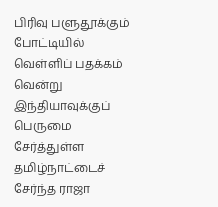பிரிவு பளுதூக்கும் போட்டியில் வெள்ளிப் பதக்கம் வென்று இந்தியாவுக்குப் பெருமை சேர்த்துள்ள தமிழ்நாட்டைச் சேர்ந்த ராஜா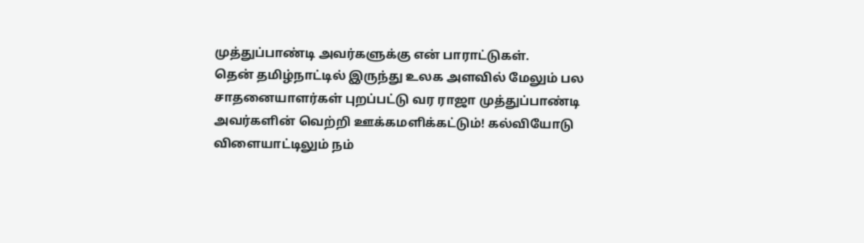முத்துப்பாண்டி அவர்களுக்கு என் பாராட்டுகள்.
தென் தமிழ்நாட்டில் இருந்து உலக அளவில் மேலும் பல சாதனையாளர்கள் புறப்பட்டு வர ராஜா முத்துப்பாண்டி அவர்களின் வெற்றி ஊக்கமளிக்கட்டும்! கல்வியோடு விளையாட்டிலும் நம்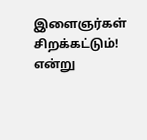இளைஞர்கள் சிறக்கட்டும்! என்று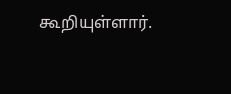கூறியுள்ளார்.